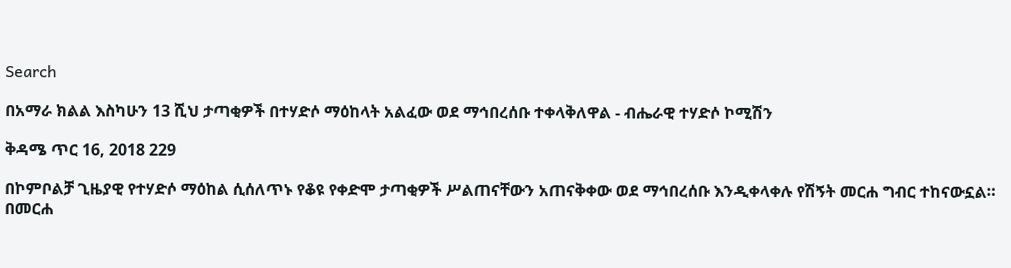Search

በአማራ ክልል እስካሁን 13 ሺህ ታጣቂዎች በተሃድሶ ማዕከላት አልፈው ወደ ማኅበረሰቡ ተቀላቅለዋል - ብሔራዊ ተሃድሶ ኮሚሽን

ቅዳሜ ጥር 16, 2018 229

በኮምቦልቻ ጊዜያዊ የተሃድሶ ማዕከል ሲሰለጥኑ የቆዩ የቀድሞ ታጣቂዎች ሥልጠናቸውን አጠናቅቀው ወደ ማኅበረሰቡ እንዲቀላቀሉ የሽኝት መርሐ ግብር ተከናውኗል።
በመርሐ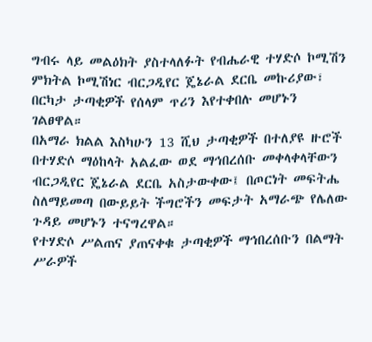ግብሩ ላይ መልዕክት ያስተላለፉት የብሔራዊ ተሃድሶ ኮሚሽን ምክትል ኮሚሽነር ብርጋዲየር ጄኔራል ደርቤ መኩሪያው፣ በርካታ ታጣቂዎች የሰላም ጥሪን እየተቀበሉ መሆኑን ገልፀዋል።
በአማራ ክልል እስካሁን 13 ሺህ ታጣቂዎች በተለያዩ ዙሮች በተሃድሶ ማዕከላት አልፈው ወደ ማኅበረሰቡ መቀላቀላቸውን ብርጋዲየር ጄኔራል ደርቤ አስታውቀው፤ በጦርነት መፍትሔ ስለማይመጣ በውይይት ችግሮችን መፍታት አማራጭ የሌለው ጉዳይ መሆኑን ተናግረዋል።
የተሃድሶ ሥልጠና ያጠናቀቁ ታጣቂዎች ማኅበረሰቡን በልማት ሥራዎች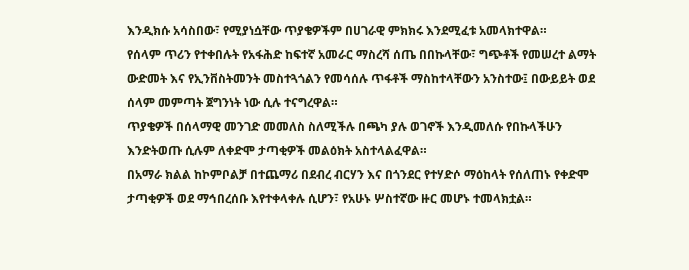እንዲክሱ አሳስበው፣ የሚያነሷቸው ጥያቄዎችም በሀገራዊ ምክክሩ እንደሚፈቱ አመላክተዋል።
የሰላም ጥሪን የተቀበሉት የአፋሕድ ከፍተኛ አመራር ማስረሻ ሰጤ በበኩላቸው፣ ግጭቶች የመሠረተ ልማት ውድመት እና የኢንቨስትመንት መስተጓጎልን የመሳሰሉ ጥፋቶች ማስከተላቸውን አንስተው፤ በውይይት ወደ ሰላም መምጣት ጀግንነት ነው ሲሉ ተናግረዋል።
ጥያቄዎች በሰላማዊ መንገድ መመለስ ስለሚችሉ በጫካ ያሉ ወገኖች እንዲመለሱ የበኩላችሁን እንድትወጡ ሲሉም ለቀድሞ ታጣቂዎች መልዕክት አስተላልፈዋል።
በአማራ ክልል ከኮምቦልቻ በተጨማሪ በደብረ ብርሃን እና በጎንደር የተሃድሶ ማዕከላት የሰለጠኑ የቀድሞ ታጣቂዎች ወደ ማኅበረሰቡ እየተቀላቀሉ ሲሆን፣ የአሁኑ ሦስተኛው ዙር መሆኑ ተመላክቷል።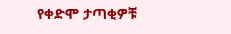የቀድሞ ታጣቂዎቹ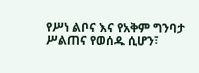የሥነ ልቦና እና የአቅም ግንባታ ሥልጠና የወሰዱ ሲሆን፣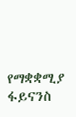የማቋቋሚያ ፋይናንስ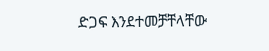ድጋፍ እንደተመቻቸላቸው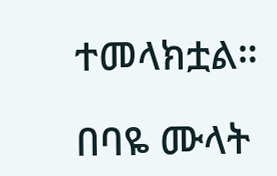ተመላክቷል።

በባዬ ሙላት